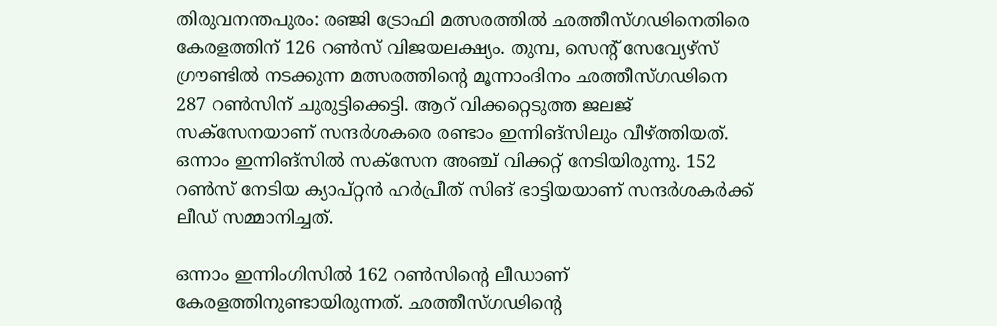തിരുവനന്തപുരം: രഞ്ജി ട്രോഫി മത്സരത്തിൽ ഛത്തീസ്‌ഗഢിനെതിരെ കേരളത്തിന് 126 റൺസ് വിജയലക്ഷ്യം. തുമ്പ, സെന്റ് സേവ്യേഴ്സ് ഗ്രൗണ്ടിൽ നടക്കുന്ന മത്സരത്തിന്റെ മൂന്നാംദിനം ഛത്തീസ്‌ഗഢിനെ 287 റൺസിന് ചുരുട്ടിക്കെട്ടി. ആറ് വിക്കറ്റെടുത്ത ജലജ് സക്സേനയാണ് സന്ദർശകരെ രണ്ടാം ഇന്നിങ്‌സിലും വീഴ്‌ത്തിയത്. ഒന്നാം ഇന്നിങ്‌സിൽ സക്‌സേന അഞ്ച് വിക്കറ്റ് നേടിയിരുന്നു. 152 റൺസ് നേടിയ ക്യാപ്റ്റൻ ഹർപ്രീത് സിങ് ഭാട്ടിയയാണ് സന്ദർശകർക്ക് ലീഡ് സമ്മാനിച്ചത്.

ഒന്നാം ഇന്നിംഗിസിൽ 162 റൺസിന്റെ ലീഡാണ് കേരളത്തിനുണ്ടായിരുന്നത്. ഛത്തീസ്‌ഗഢിന്റെ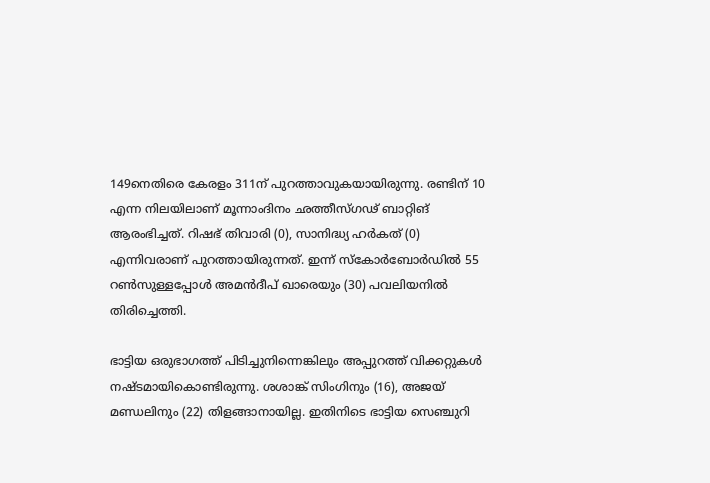149നെതിരെ കേരളം 311ന് പുറത്താവുകയായിരുന്നു. രണ്ടിന് 10 എന്ന നിലയിലാണ് മൂന്നാംദിനം ഛത്തീസ്‌ഗഢ് ബാറ്റിങ് ആരംഭിച്ചത്. റിഷഭ് തിവാരി (0), സാനിദ്ധ്യ ഹർകത് (0) എന്നിവരാണ് പുറത്തായിരുന്നത്. ഇന്ന് സ്‌കോർബോർഡിൽ 55 റൺസുള്ളപ്പോൾ അമൻദീപ് ഖാരെയും (30) പവലിയനിൽ തിരിച്ചെത്തി.

ഭാട്ടിയ ഒരുഭാഗത്ത് പിടിച്ചുനിന്നെങ്കിലും അപ്പുറത്ത് വിക്കറ്റുകൾ നഷ്ടമായികൊണ്ടിരുന്നു. ശശാങ്ക് സിംഗിനും (16), അജയ് മണ്ഡലിനും (22) തിളങ്ങാനായില്ല. ഇതിനിടെ ഭാട്ടിയ സെഞ്ചുറി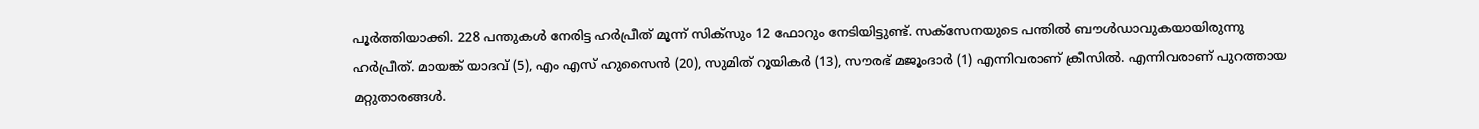പൂർത്തിയാക്കി. 228 പന്തുകൾ നേരിട്ട ഹർപ്രീത് മൂന്ന് സിക്സും 12 ഫോറും നേടിയിട്ടുണ്ട്. സക്സേനയുടെ പന്തിൽ ബൗൾഡാവുകയായിരുന്നു ഹർപ്രീത്. മായങ്ക് യാദവ് (5), എം എസ് ഹുസൈൻ (20), സുമിത് റൂയികർ (13), സൗരഭ് മജൂംദാർ (1) എന്നിവരാണ് ക്രീസിൽ. എന്നിവരാണ് പുറത്തായ മറ്റുതാരങ്ങൾ.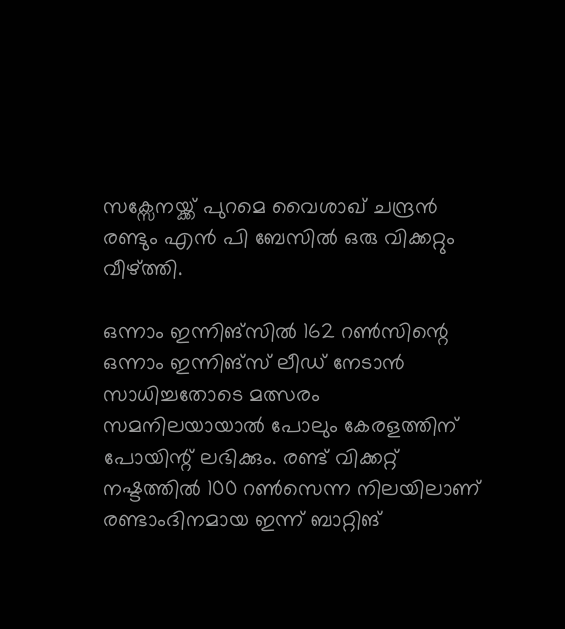സക്സേനയ്ക്ക് പുറമെ വൈശാഖ് ചന്ദ്രൻ രണ്ടും എൻ പി ബേസിൽ ഒരു വിക്കറ്റും വീഴ്‌ത്തി.

ഒന്നാം ഇന്നിങ്സിൽ 162 റൺസിന്റെ ഒന്നാം ഇന്നിങ്സ് ലീഡ് നേടാൻ സാധിച്ചതോടെ മത്സരം സമനിലയായാൽ പോലും കേരളത്തിന് പോയിന്റ് ലഭിക്കും. രണ്ട് വിക്കറ്റ് നഷ്ടത്തിൽ 100 റൺസെന്ന നിലയിലാണ് രണ്ടാംദിനമായ ഇന്ന് ബാറ്റിങ്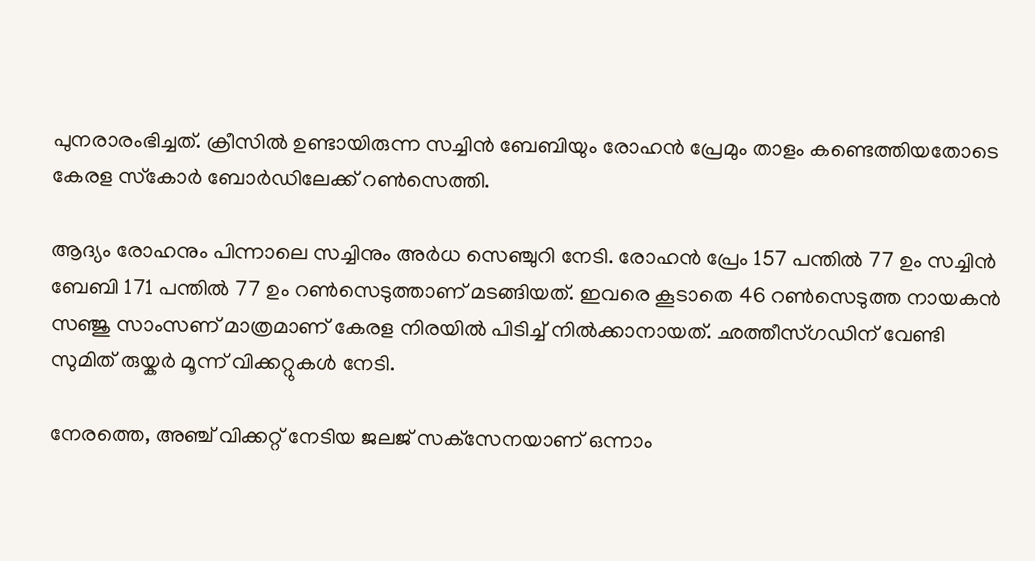പുനരാരംഭിച്ചത്. ക്രീസിൽ ഉണ്ടായിരുന്ന സച്ചിൻ ബേബിയും രോഹൻ പ്രേമും താളം കണ്ടെത്തിയതോടെ കേരള സ്‌കോർ ബോർഡിലേക്ക് റൺസെത്തി.

ആദ്യം രോഹനും പിന്നാലെ സച്ചിനും അർധ സെഞ്ചുറി നേടി. രോഹൻ പ്രേം 157 പന്തിൽ 77 ഉം സച്ചിൻ ബേബി 171 പന്തിൽ 77 ഉം റൺസെടുത്താണ് മടങ്ങിയത്. ഇവരെ കൂടാതെ 46 റൺസെടുത്ത നായകൻ സഞ്ജു സാംസണ് മാത്രമാണ് കേരള നിരയിൽ പിടിച്ച് നിൽക്കാനായത്. ഛത്തീസ്‌ഗഡിന് വേണ്ടി സുമിത് രുയ്കർ മൂന്ന് വിക്കറ്റുകൾ നേടി.

നേരത്തെ, അഞ്ച് വിക്കറ്റ് നേടിയ ജലജ് സക്‌സേനയാണ് ഒന്നാം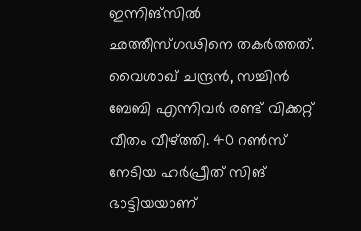ഇന്നിങ്‌സിൽ ഛത്തീസ്‌ഗഢിനെ തകർത്തത്. വൈശാഖ് ചന്ദ്രൻ, സച്ചിൻ ബേബി എന്നിവർ രണ്ട് വിക്കറ്റ് വീതം വീഴ്‌ത്തി. 40 റൺസ് നേടിയ ഹർപ്രീത് സിങ് ഭാട്ടിയയാണ്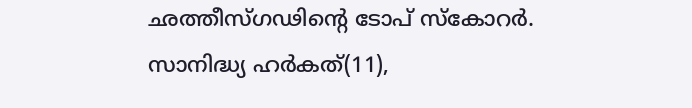ഛത്തീസ്‌ഗഢിന്റെ ടോപ് സ്‌കോറർ. സാനിദ്ധ്യ ഹർകത്(11),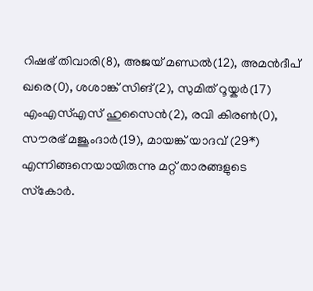റിഷഭ് തിവാരി(8), അജയ് മണ്ഡൽ(12), അമൻദീപ് ഖരെ(0), ശശാങ്ക് സിങ്(2), സുമിത് റൂയ്കർ(17) എംഎസ്എസ് ഹുസൈൻ(2), രവി കിരൺ(0), സൗരഭ് മജൂംദാർ(19), മായങ്ക് യാദവ് (29*) എന്നിങ്ങനെയായിരുന്നു മറ്റ് താരങ്ങളുടെ സ്‌കോർ.